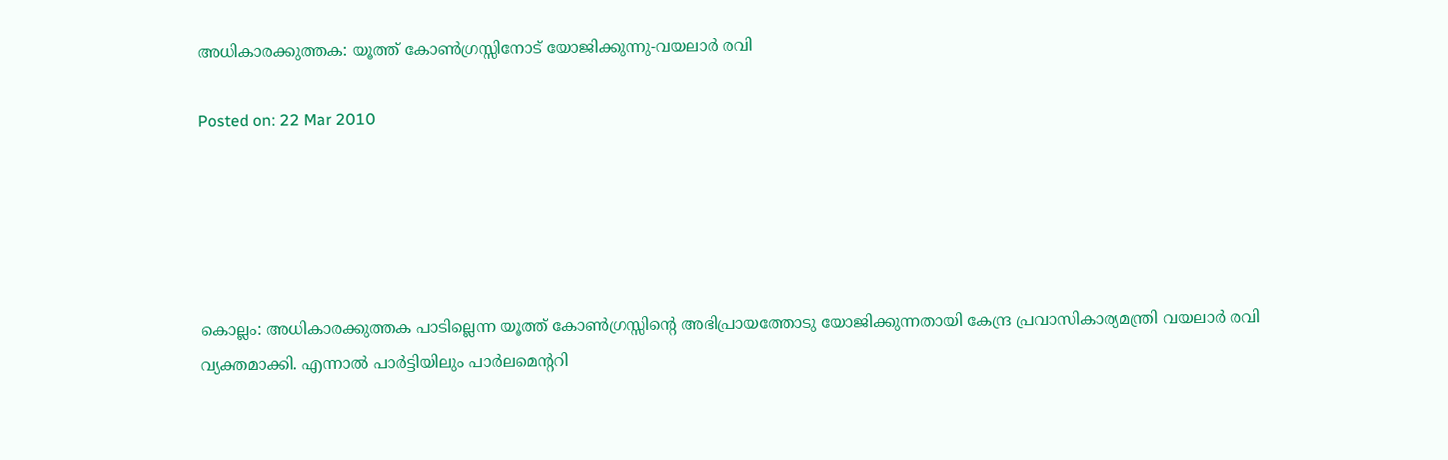അധികാരക്കുത്തക: യൂത്ത് കോണ്‍ഗ്രസ്സിനോട് യോജിക്കുന്നു-വയലാര്‍ രവി

Posted on: 22 Mar 2010





കൊല്ലം: അധികാരക്കുത്തക പാടില്ലെന്ന യൂത്ത് കോണ്‍ഗ്രസ്സിന്റെ അഭിപ്രായത്തോടു യോജിക്കുന്നതായി കേന്ദ്ര പ്രവാസികാര്യമന്ത്രി വയലാര്‍ രവി വ്യക്തമാക്കി. എന്നാല്‍ പാര്‍ട്ടിയിലും പാര്‍ലമെന്ററി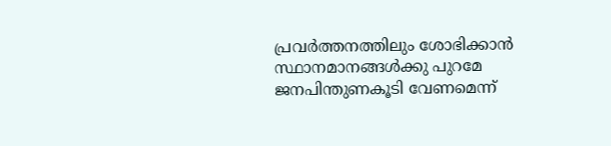പ്രവര്‍ത്തനത്തിലും ശോഭിക്കാന്‍ സ്ഥാനമാനങ്ങള്‍ക്കു പുറമേ ജനപിന്തുണകൂടി വേണമെന്ന്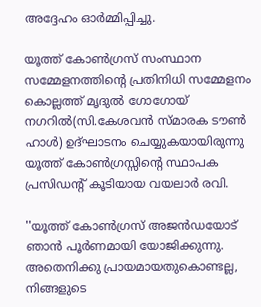അദ്ദേഹം ഓര്‍മ്മിപ്പിച്ചു.

യൂത്ത് കോണ്‍ഗ്രസ് സംസ്ഥാന സമ്മേളനത്തിന്റെ പ്രതിനിധി സമ്മേളനം കൊല്ലത്ത് മൃദുല്‍ ഗോഗോയ് നഗറില്‍(സി.കേശവന്‍ സ്മാരക ടൗണ്‍ ഹാള്‍) ഉദ്ഘാടനം ചെയ്യുകയായിരുന്നു യൂത്ത് കോണ്‍ഗ്രസ്സിന്റെ സ്ഥാപക പ്രസിഡന്റ് കൂടിയായ വയലാര്‍ രവി.

''യൂത്ത് കോണ്‍ഗ്രസ് അജന്‍ഡയോട് ഞാന്‍ പൂര്‍ണമായി യോജിക്കുന്നു. അതെനിക്കു പ്രായമായതുകൊണ്ടല്ല, നിങ്ങളുടെ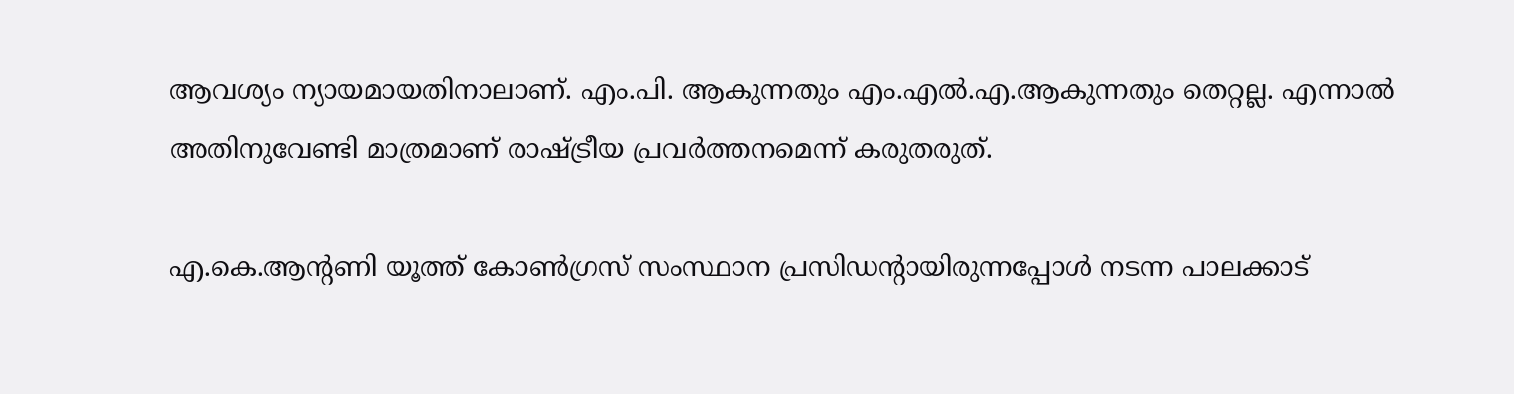ആവശ്യം ന്യായമായതിനാലാണ്. എം.പി. ആകുന്നതും എം.എല്‍.എ.ആകുന്നതും തെറ്റല്ല. എന്നാല്‍ അതിനുവേണ്ടി മാത്രമാണ് രാഷ്ട്രീയ പ്രവര്‍ത്തനമെന്ന് കരുതരുത്.

എ.കെ.ആന്റണി യൂത്ത് കോണ്‍ഗ്രസ് സംസ്ഥാന പ്രസിഡന്റായിരുന്നപ്പോള്‍ നടന്ന പാലക്കാട്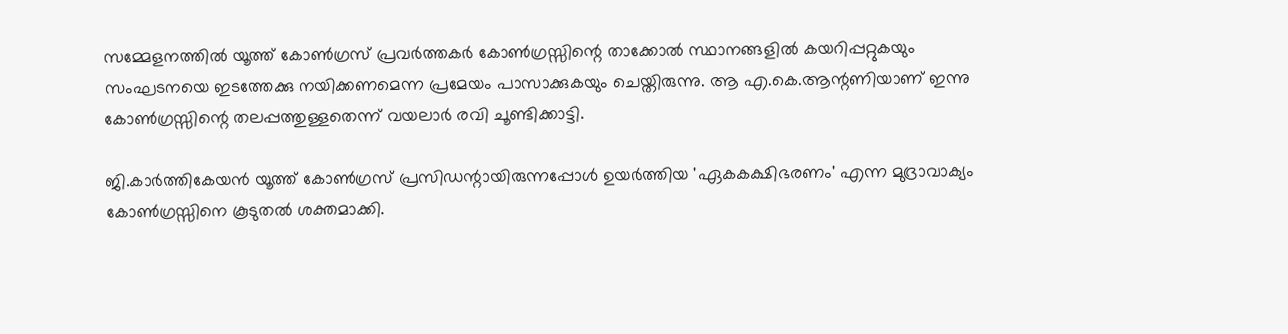സമ്മേളനത്തില്‍ യൂത്ത് കോണ്‍ഗ്രസ് പ്രവര്‍ത്തകര്‍ കോണ്‍ഗ്രസ്സിന്റെ താക്കോല്‍ സ്ഥാനങ്ങളില്‍ കയറിപ്പറ്റുകയും സംഘടനയെ ഇടത്തേക്കു നയിക്കണമെന്ന പ്രമേയം പാസാക്കുകയും ചെയ്തിരുന്നു. ആ എ.കെ.ആന്റണിയാണ് ഇന്നു കോണ്‍ഗ്രസ്സിന്റെ തലപ്പത്തുള്ളതെന്ന് വയലാര്‍ രവി ചൂണ്ടിക്കാട്ടി.

ജി.കാര്‍ത്തികേയന്‍ യൂത്ത് കോണ്‍ഗ്രസ് പ്രസിഡന്റായിരുന്നപ്പോള്‍ ഉയര്‍ത്തിയ 'ഏകകക്ഷിഭരണം' എന്ന മുദ്രാവാക്യം കോണ്‍ഗ്രസ്സിനെ കൂടുതല്‍ ശക്തമാക്കി.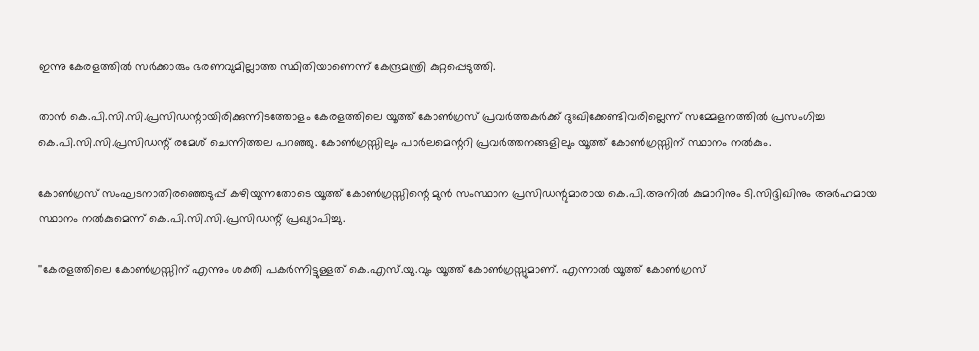ഇന്നു കേരളത്തില്‍ സര്‍ക്കാരും ഭരണവുമില്ലാത്ത സ്ഥിതിയാണെന്ന് കേന്ദ്രമന്ത്രി കുറ്റപ്പെടുത്തി.

താന്‍ കെ.പി.സി.സി.പ്രസിഡന്റായിരിക്കുന്നിടത്തോളം കേരളത്തിലെ യൂത്ത് കോണ്‍ഗ്രസ് പ്രവര്‍ത്തകര്‍ക്ക് ദുഃഖിക്കേണ്ടിവരില്ലെന്ന് സമ്മേളനത്തില്‍ പ്രസംഗിച്ച കെ.പി.സി.സി.പ്രസിഡന്റ് രമേശ് ചെന്നിത്തല പറഞ്ഞു. കോണ്‍ഗ്രസ്സിലും പാര്‍ലമെന്ററി പ്രവര്‍ത്തനങ്ങളിലും യൂത്ത് കോണ്‍ഗ്രസ്സിന് സ്ഥാനം നല്‍കും.

കോണ്‍ഗ്രസ് സംഘടനാതിരഞ്ഞെടുപ്പ് കഴിയുന്നതോടെ യൂത്ത് കോണ്‍ഗ്രസ്സിന്റെ മുന്‍ സംസ്ഥാന പ്രസിഡന്റുമാരായ കെ.പി.അനില്‍ കുമാറിനും ടി.സിദ്ദിഖിനും അര്‍ഹമായ സ്ഥാനം നല്‍കുമെന്ന് കെ.പി.സി.സി.പ്രസിഡന്റ് പ്രഖ്യാപിച്ചു.

''കേരളത്തിലെ കോണ്‍ഗ്രസ്സിന് എന്നും ശക്തി പകര്‍ന്നിട്ടുള്ളത് കെ.എസ്.യു.വും യൂത്ത് കോണ്‍ഗ്രസ്സുമാണ്. എന്നാല്‍ യൂത്ത് കോണ്‍ഗ്രസ്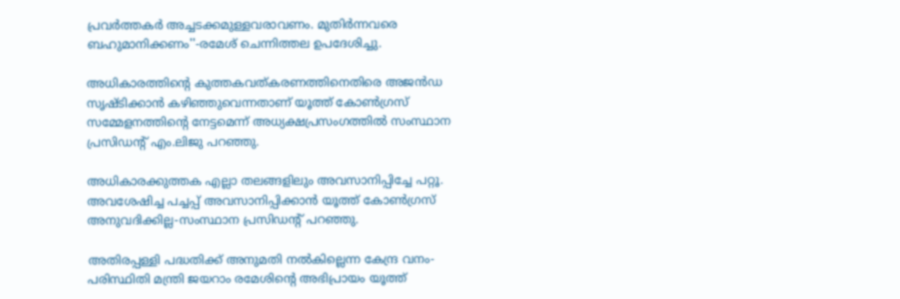പ്രവര്‍ത്തകര്‍ അച്ചടക്കമുള്ളവരാവണം. മുതിര്‍ന്നവരെ ബഹുമാനിക്കണം''-രമേശ് ചെന്നിത്തല ഉപദേശിച്ചു.

അധികാരത്തിന്റെ കുത്തകവത്കരണത്തിനെതിരെ അജന്‍ഡ സൃഷ്ടിക്കാന്‍ കഴിഞ്ഞുവെന്നതാണ് യൂത്ത് കോണ്‍ഗ്രസ് സമ്മേളനത്തിന്റെ നേട്ടമെന്ന് അധ്യക്ഷപ്രസംഗത്തില്‍ സംസ്ഥാന പ്രസിഡന്റ് എം.ലിജു പറഞ്ഞു.

അധികാരക്കുത്തക എല്ലാ തലങ്ങളിലും അവസാനിപ്പിച്ചേ പറ്റൂ. അവശേഷിച്ച പച്ചപ്പ് അവസാനിപ്പിക്കാന്‍ യൂത്ത് കോണ്‍ഗ്രസ് അനുവദിക്കില്ല-സംസ്ഥാന പ്രസിഡന്റ് പറഞ്ഞു.

അതിരപ്പള്ളി പദ്ധതിക്ക് അനുമതി നല്‍കില്ലെന്ന കേന്ദ്ര വനം-പരിസ്ഥിതി മന്ത്രി ജയറാം രമേശിന്റെ അഭിപ്രായം യൂത്ത്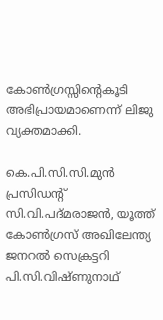കോണ്‍ഗ്രസ്സിന്റെകൂടി അഭിപ്രായമാണെന്ന് ലിജു വ്യക്തമാക്കി.

കെ.പി.സി.സി.മുന്‍ പ്രസിഡന്റ് സി.വി.പദ്മരാജന്‍, യൂത്ത് കോണ്‍ഗ്രസ് അഖിലേന്ത്യ ജനറല്‍ സെക്രട്ടറി പി.സി.വിഷ്ണുനാഥ്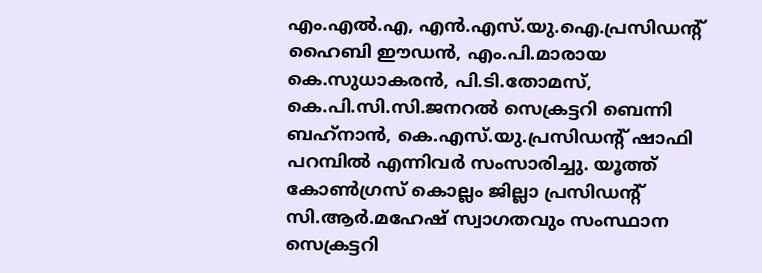എം.എല്‍.എ, എന്‍.എസ്.യു.ഐ.പ്രസിഡന്റ് ഹൈബി ഈഡന്‍, എം.പി.മാരായ കെ.സുധാകരന്‍, പി.ടി.തോമസ്, കെ.പി.സി.സി.ജനറല്‍ സെക്രട്ടറി ബെന്നി ബഹ്‌നാന്‍, കെ.എസ്.യു.പ്രസിഡന്റ് ഷാഫി പറമ്പില്‍ എന്നിവര്‍ സംസാരിച്ചു. യൂത്ത് കോണ്‍ഗ്രസ് കൊല്ലം ജില്ലാ പ്രസിഡന്റ് സി.ആര്‍.മഹേഷ് സ്വാഗതവും സംസ്ഥാന സെക്രട്ടറി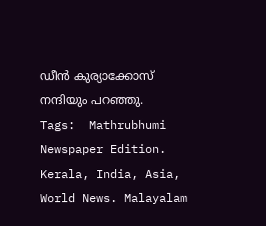ഡീന്‍ കുര്യാക്കോസ് നന്ദിയും പറഞ്ഞു.
Tags:  Mathrubhumi Newspaper Edition. Kerala, India, Asia, World News. Malayalam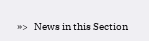»>   News in this Section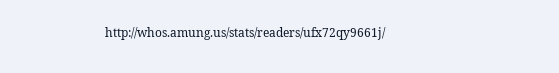http://whos.amung.us/stats/readers/ufx72qy9661j/